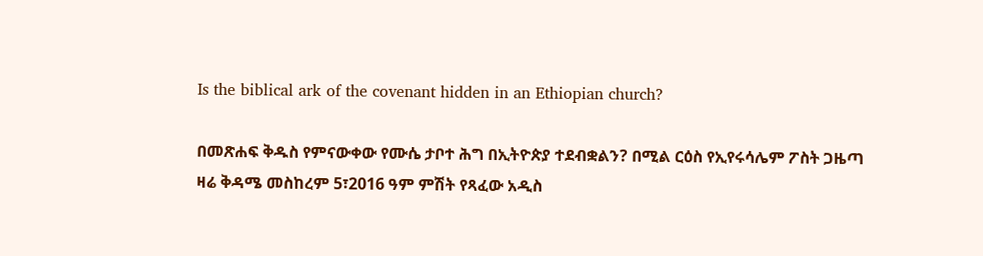Is the biblical ark of the covenant hidden in an Ethiopian church?

በመጽሐፍ ቅዱስ የምናውቀው የሙሴ ታቦተ ሕግ በኢትዮጵያ ተደብቋልን? በሚል ርዕስ የኢየሩሳሌም ፖስት ጋዜጣ ዛሬ ቅዳሜ መስከረም 5፣2016 ዓም ምሽት የጻፈው አዲስ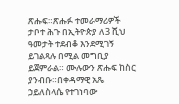ጽሑፍ።ጽሑፉ ተመራማሪዎች ታቦተ ሕጉ በኢትዮጵያ ለ3 ሺህ ዓመታት ተደብቆ እንደሚገኝ ይገልጻሉ በሚል መግቢያ ይጀምራል። ሙሉውን ጽሑፍ ከስር ያንብቡ።በቀዳማዊ አጼ ኃይለስላሴ የተገነባው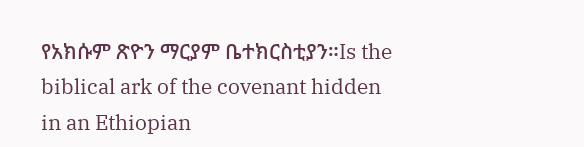የአክሱም ጽዮን ማርያም ቤተክርስቲያን።Is the biblical ark of the covenant hidden in an Ethiopian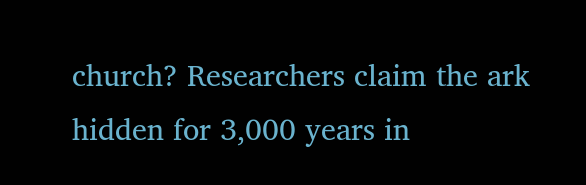church? Researchers claim the ark hidden for 3,000 years in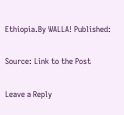Ethiopia.By WALLA! Published:

Source: Link to the Post

Leave a Reply